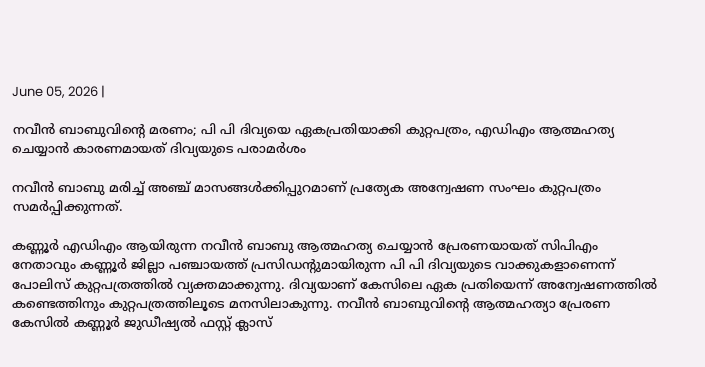June 05, 2026 |

നവീൻ ബാബുവിന്റെ മരണം; പി പി ദിവ്യയെ ഏകപ്രതിയാക്കി കുറ്റപത്രം, എഡിഎം ആത്മഹത്യ ചെയ്യാൻ കാരണമായത് ദിവ്യയുടെ പരാമർശം

നവീൻ ബാബു മരിച്ച് അഞ്ച് മാസങ്ങൾക്കിപ്പുറമാണ് പ്രത്യേക അന്വേഷണ സംഘം കുറ്റപത്രം സമർപ്പിക്കുന്നത്.

കണ്ണൂർ എഡിഎം ആയിരുന്ന നവീൻ ബാബു ആത്മഹത്യ ചെയ്യാൻ പ്രേരണയായത് സിപിഎം നേതാവും കണ്ണൂർ ജില്ലാ പഞ്ചായത്ത് പ്രസിഡന്റുമായിരുന്ന പി പി ദിവ്യയുടെ വാക്കുകളാണെന്ന് പോലിസ് കുറ്റപത്രത്തിൽ വ്യക്തമാക്കുന്നു. ദിവ്യയാണ് കേസിലെ ഏക പ്രതിയെന്ന് അന്വേഷണത്തിൽ കണ്ടെത്തിനും കുറ്റപത്രത്തിലൂടെ മനസിലാകുന്നു. നവീൻ ബാബുവിന്റെ ആത്മഹത്യാ പ്രേരണ കേസിൽ കണ്ണൂർ ജുഡീഷ്യൽ ഫസ്റ്റ് ക്ലാസ്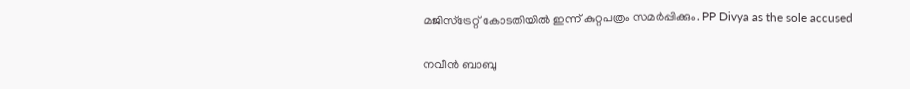മജിസ്‌ട്രേറ്റ് കോടതിയിൽ ഇന്ന് കുറ്റപത്രം സമർപ്പിക്കും. PP Divya as the sole accused

നവീൻ ബാബു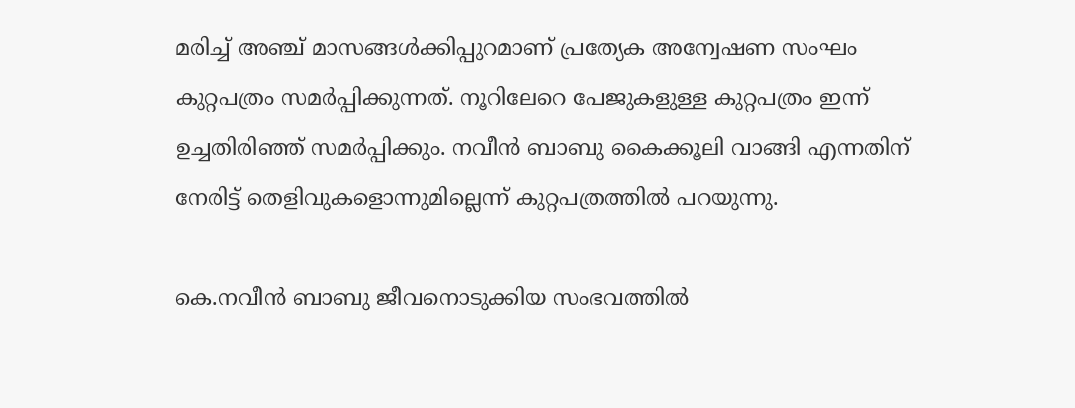മരിച്ച് അഞ്ച് മാസങ്ങൾക്കിപ്പുറമാണ് പ്രത്യേക അന്വേഷണ സംഘം കുറ്റപത്രം സമർപ്പിക്കുന്നത്. നൂറിലേറെ പേജുകളുള്ള കുറ്റപത്രം ഇന്ന് ഉച്ചതിരിഞ്ഞ് സമർപ്പിക്കും. നവീൻ ബാബു കൈക്കൂലി വാങ്ങി എന്നതിന് നേരിട്ട് തെളിവുകളൊന്നുമില്ലെന്ന് കുറ്റപത്രത്തിൽ പറയുന്നു.

കെ.നവീൻ ബാബു ജീവനൊടുക്കിയ സംഭവത്തിൽ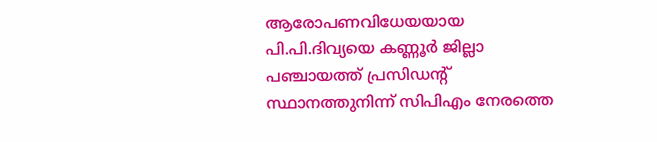ആരോപണവിധേയയായ പി.പി.ദിവ്യയെ കണ്ണൂർ ജില്ലാ പഞ്ചായത്ത് പ്രസിഡൻ്റ് സ്ഥാനത്തുനിന്ന് സിപിഎം നേരത്തെ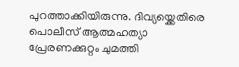പുറത്താക്കിയിരുന്നു. ദിവ്യയ്ക്കെതിരെ പൊലീസ് ആത്മഹത്യാ പ്രേരണക്കുറ്റം ചുമത്തി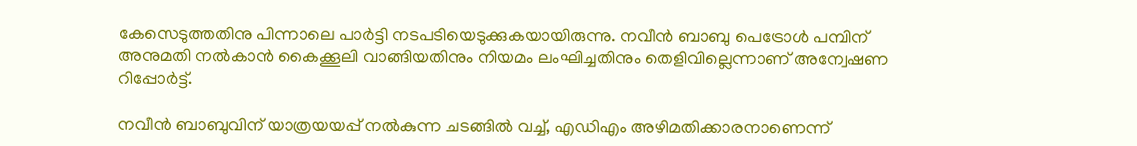കേസെടുത്തതിനു പിന്നാലെ പാർട്ടി നടപടിയെടുക്കുകയായിരുന്നു. നവീൻ ബാബു പെട്രോൾ പമ്പിന് അനുമതി നൽകാൻ കൈക്കൂലി വാങ്ങിയതിനും നിയമം ലംഘിച്ചതിനും തെളിവില്ലെന്നാണ് അന്വേഷണ റിപ്പോർട്ട്.

നവീൻ ബാബുവിന് യാത്രയയപ്പ് നൽകുന്ന ചടങ്ങിൽ വച്ച്, എഡിഎം അഴിമതിക്കാരനാണെന്ന്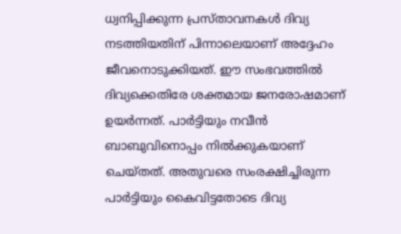ധ്വനിപ്പിക്കുന്ന പ്രസ്താവനകൾ ദിവ്യ നടത്തിയതിന് പിന്നാലെയാണ് അദ്ദേഹം ജീവനൊടുക്കിയത്. ഈ സംഭവത്തിൽ ദിവ്യക്കെതിരേ ശക്തമായ ജനരോഷമാണ് ഉയർന്നത്. പാർട്ടിയും നവീൻ ബാബുവിനൊപ്പം നിൽക്കുകയാണ് ചെയ്തത്. അതുവരെ സംരക്ഷിച്ചിരുന്ന പാർട്ടിയും കൈവിട്ടതോടെ ദിവ്യ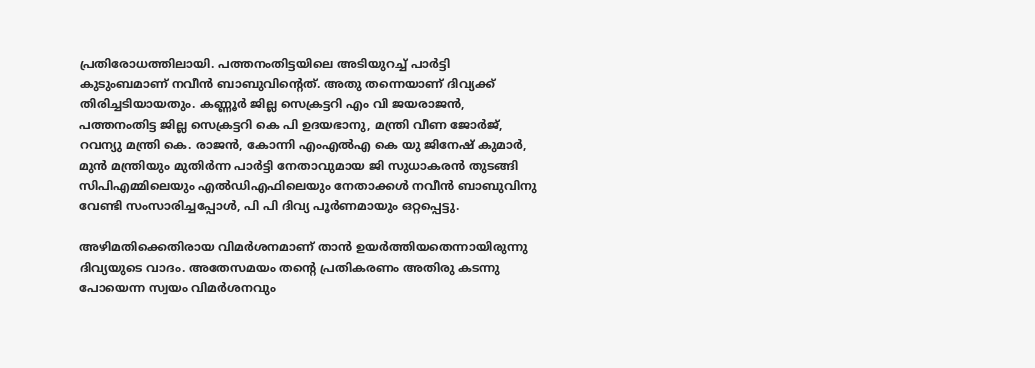പ്രതിരോധത്തിലായി. പത്തനംതിട്ടയിലെ അടിയുറച്ച് പാർട്ടി കുടുംബമാണ് നവീൻ ബാബുവിന്റെത്. അതു തന്നെയാണ് ദിവ്യക്ക് തിരിച്ചടിയായതും. കണ്ണൂർ ജില്ല സെക്രട്ടറി എം വി ജയരാജൻ, പത്തനംതിട്ട ജില്ല സെക്രട്ടറി കെ പി ഉദയഭാനു, മന്ത്രി വീണ ജോർജ്, റവന്യു മന്ത്രി കെ. രാജൻ, കോന്നി എംഎൽഎ കെ യു ജിനേഷ് കുമാർ, മുൻ മന്ത്രിയും മുതിർന്ന പാർട്ടി നേതാവുമായ ജി സുധാകരൻ തുടങ്ങി സിപിഎമ്മിലെയും എൽഡിഎഫിലെയും നേതാക്കൾ നവീൻ ബാബുവിനു വേണ്ടി സംസാരിച്ചപ്പോൾ, പി പി ദിവ്യ പൂർണമായും ഒറ്റപ്പെട്ടു.

അഴിമതിക്കെതിരായ വിമർശനമാണ് താൻ ഉയർത്തിയതെന്നായിരുന്നു ദിവ്യയുടെ വാദം. അതേസമയം തന്റെ പ്രതികരണം അതിരു കടന്നു പോയെന്ന സ്വയം വിമർശനവും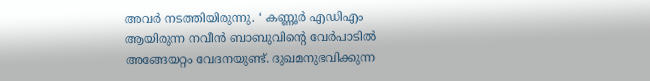അവർ നടത്തിയിരുന്നു. ‘ കണ്ണൂർ എഡിഎം ആയിരുന്ന നവീൻ ബാബുവിന്റെ വേർപാടിൽ അങ്ങേയറ്റം വേദനയുണ്ട്. ദുഖമനുഭവിക്കുന്ന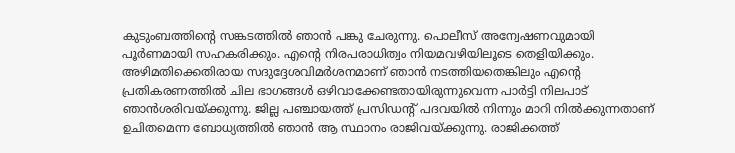കുടുംബത്തിന്റെ സങ്കടത്തിൽ ഞാൻ പങ്കു ചേരുന്നു. പൊലീസ് അന്വേഷണവുമായി പൂർണമായി സഹകരിക്കും. എന്റെ നിരപരാധിത്വം നിയമവഴിയിലൂടെ തെളിയിക്കും. അഴിമതിക്കെതിരായ സദുദ്ദേശവിമർശനമാണ് ഞാൻ നടത്തിയതെങ്കിലും എന്റെ പ്രതികരണത്തിൽ ചില ഭാഗങ്ങൾ ഒഴിവാക്കേണ്ടതായിരുന്നുവെന്ന പാർട്ടി നിലപാട് ഞാൻശരിവയ്ക്കുന്നു. ജില്ല പഞ്ചായത്ത് പ്രസിഡന്റ് പദവയിൽ നിന്നും മാറി നിൽക്കുന്നതാണ് ഉചിതമെന്ന ബോധ്യത്തിൽ ഞാൻ ആ സ്ഥാനം രാജിവയ്ക്കുന്നു. രാജിക്കത്ത്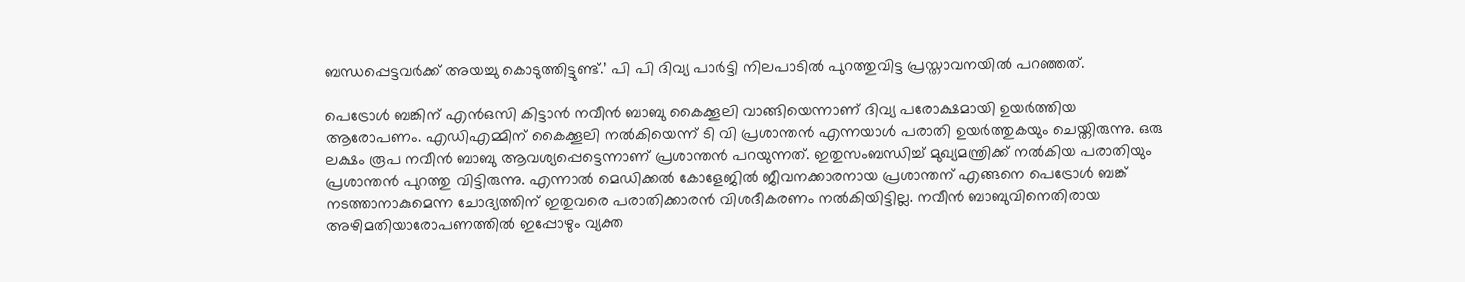ബന്ധപ്പെട്ടവർക്ക് അയച്ചു കൊടുത്തിട്ടുണ്ട്.’ പി പി ദിവ്യ പാർട്ടി നിലപാടിൽ പുറത്തുവിട്ട പ്രസ്താവനയിൽ പറഞ്ഞത്.

പെട്രോൾ ബങ്കിന് എൻഒസി കിട്ടാൻ നവീൻ ബാബു കൈക്കൂലി വാങ്ങിയെന്നാണ് ദിവ്യ പരോക്ഷമായി ഉയർത്തിയ ആരോപണം. എഡിഎമ്മിന് കൈക്കൂലി നൽകിയെന്ന് ടി വി പ്രശാന്തൻ എന്നയാൾ പരാതി ഉയർത്തുകയും ചെയ്തിരുന്നു. ഒരു ലക്ഷം രൂപ നവീൻ ബാബു ആവശ്യപ്പെട്ടെന്നാണ് പ്രശാന്തൻ പറയുന്നത്. ഇതുസംബന്ധിച്ച് മുഖ്യമന്ത്രിക്ക് നൽകിയ പരാതിയും പ്രശാന്തൻ പുറത്തു വിട്ടിരുന്നു. എന്നാൽ മെഡിക്കൽ കോളേജിൽ ജീവനക്കാരനായ പ്രശാന്തന് എങ്ങനെ പെട്രോൾ ബങ്ക് നടത്താനാകുമെന്ന ചോദ്യത്തിന് ഇതുവരെ പരാതിക്കാരൻ വിശദീകരണം നൽകിയിട്ടില്ല. നവീൻ ബാബുവിനെതിരായ അഴിമതിയാരോപണത്തിൽ ഇപ്പോഴും വ്യക്ത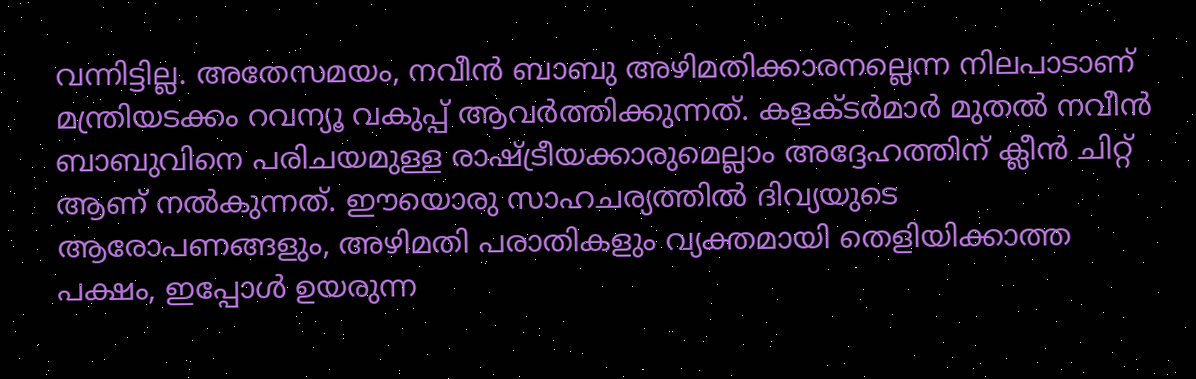വന്നിട്ടില്ല. അതേസമയം, നവീൻ ബാബു അഴിമതിക്കാരനല്ലെന്ന നിലപാടാണ് മന്ത്രിയടക്കം റവന്യൂ വകുപ്പ് ആവർത്തിക്കുന്നത്. കളക്ടർമാർ മുതൽ നവീൻ ബാബുവിനെ പരിചയമുള്ള രാഷ്ട്രീയക്കാരുമെല്ലാം അദ്ദേഹത്തിന് ക്ലീൻ ചിറ്റ് ആണ് നൽകുന്നത്. ഈയൊരു സാഹചര്യത്തിൽ ദിവ്യയുടെ ആരോപണങ്ങളും, അഴിമതി പരാതികളും വ്യക്തമായി തെളിയിക്കാത്ത പക്ഷം, ഇപ്പോൾ ഉയരുന്ന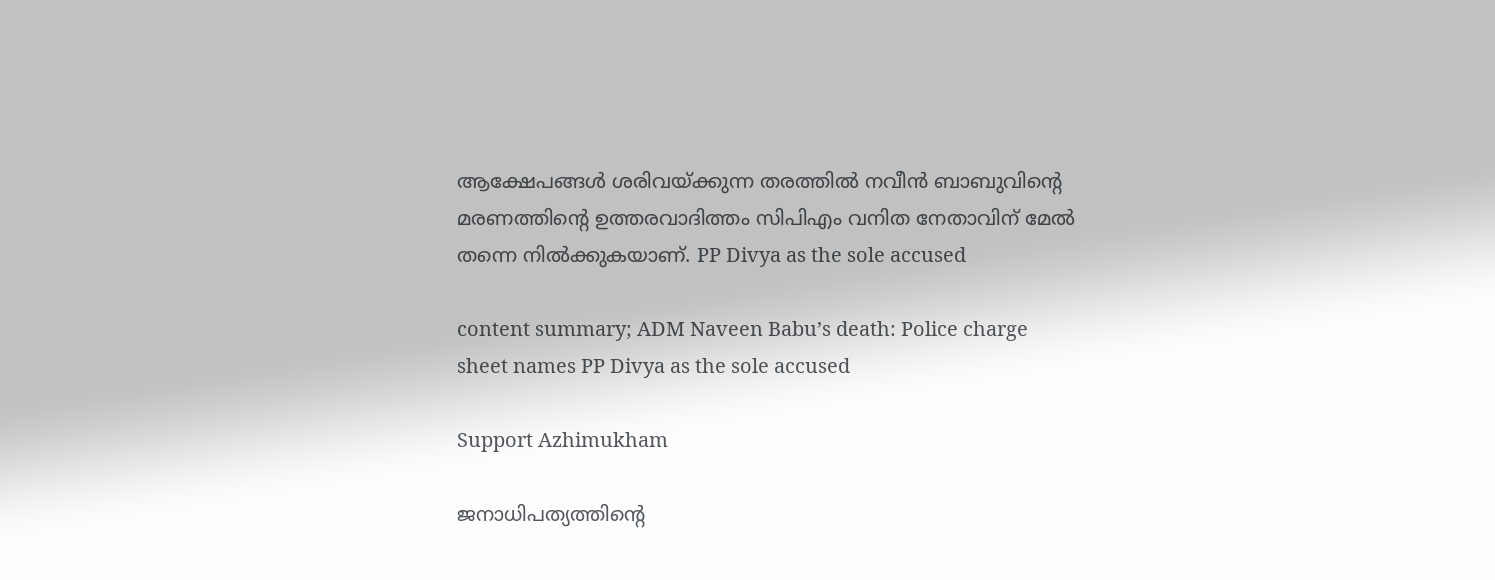ആക്ഷേപങ്ങൾ ശരിവയ്ക്കുന്ന തരത്തിൽ നവീൻ ബാബുവിന്റെ മരണത്തിന്റെ ഉത്തരവാദിത്തം സിപിഎം വനിത നേതാവിന് മേൽ തന്നെ നിൽക്കുകയാണ്. PP Divya as the sole accused

content summary; ADM Naveen Babu’s death: Police charge sheet names PP Divya as the sole accused

Support Azhimukham

ജനാധിപത്യത്തിന്റെ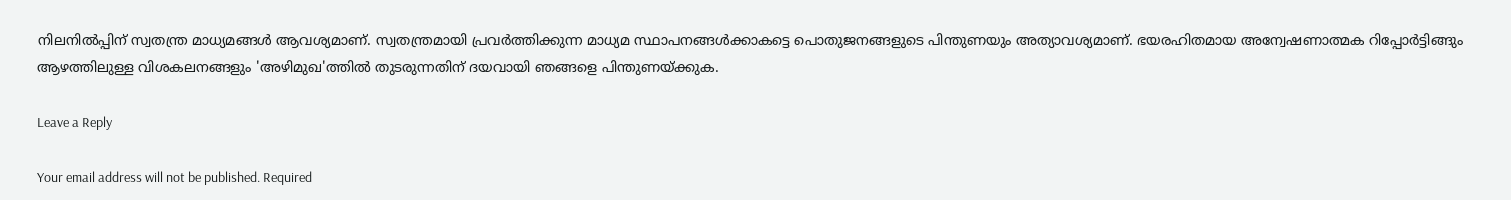നിലനിൽപ്പിന് സ്വതന്ത്ര മാധ്യമങ്ങൾ ആവശ്യമാണ്. സ്വതന്ത്രമായി പ്രവർത്തിക്കുന്ന മാധ്യമ സ്ഥാപനങ്ങൾക്കാകട്ടെ പൊതുജനങ്ങളുടെ പിന്തുണയും അത്യാവശ്യമാണ്. ഭയരഹിതമായ അന്വേഷണാത്മക റിപ്പോർട്ടിങ്ങും ആഴത്തിലുള്ള വിശകലനങ്ങളും 'അഴിമുഖ'ത്തിൽ തുടരുന്നതിന് ദയവായി ഞങ്ങളെ പിന്തുണയ്ക്കുക.

Leave a Reply

Your email address will not be published. Required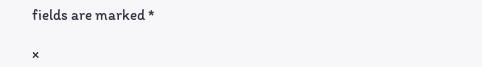fields are marked *

×